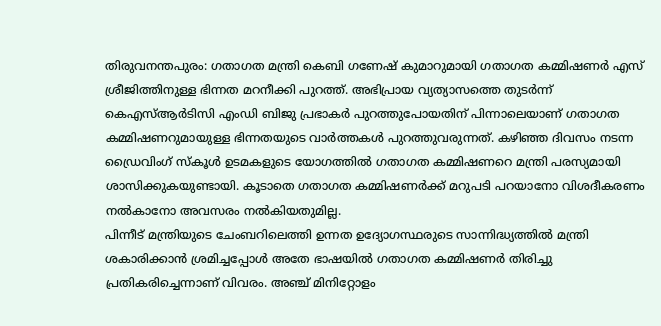തിരുവനന്തപുരം: ഗതാഗത മന്ത്രി കെബി ഗണേഷ് കുമാറുമായി ഗതാഗത കമ്മിഷണർ എസ് ശ്രീജിത്തിനുള്ള ഭിന്നത മറനീക്കി പുറത്ത്. അഭിപ്രായ വ്യത്യാസത്തെ തുടർന്ന് കെഎസ്ആർടിസി എംഡി ബിജു പ്രഭാകർ പുറത്തുപോയതിന് പിന്നാലെയാണ് ഗതാഗത കമ്മിഷണറുമായുള്ള ഭിന്നതയുടെ വാർത്തകൾ പുറത്തുവരുന്നത്. കഴിഞ്ഞ ദിവസം നടന്ന ഡ്രൈവിംഗ് സ്കൂൾ ഉടമകളുടെ യോഗത്തിൽ ഗതാഗത കമ്മിഷണറെ മന്ത്രി പരസ്യമായി ശാസിക്കുകയുണ്ടായി. കൂടാതെ ഗതാഗത കമ്മിഷണർക്ക് മറുപടി പറയാനോ വിശദീകരണം നൽകാനോ അവസരം നൽകിയതുമില്ല.
പിന്നീട് മന്ത്രിയുടെ ചേംബറിലെത്തി ഉന്നത ഉദ്യോഗസ്ഥരുടെ സാന്നിദ്ധ്യത്തിൽ മന്ത്രി ശകാരിക്കാൻ ശ്രമിച്ചപ്പോൾ അതേ ഭാഷയിൽ ഗതാഗത കമ്മിഷണർ തിരിച്ചു പ്രതികരിച്ചെന്നാണ് വിവരം. അഞ്ച് മിനിറ്റോളം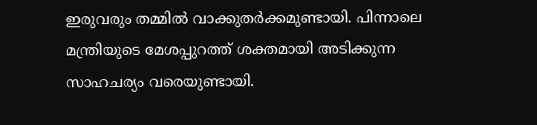ഇരുവരും തമ്മിൽ വാക്കുതർക്കമുണ്ടായി. പിന്നാലെ മന്ത്രിയുടെ മേശപ്പുറത്ത് ശക്തമായി അടിക്കുന്ന സാഹചര്യം വരെയുണ്ടായി.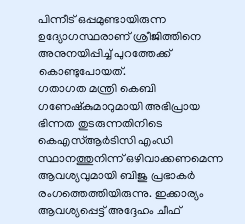പിന്നീട് ഒപ്പമുണ്ടായിരുന്ന ഉദ്യോഗസ്ഥരാണ് ശ്രീജിത്തിനെ അനുനയിപ്പിച്ച് പുറത്തേക്ക് കൊണ്ടുപോയത്.
ഗതാഗത മന്ത്രി കെബി ഗണേഷ്കുമാറുമായി അഭിപ്രായ ഭിന്നത തുടരുന്നതിനിടെ കെഎസ്ആർടിസി എംഡി സ്ഥാനത്തുനിന്ന് ഒഴിവാക്കണമെന്ന ആവശ്യവുമായി ബിജു പ്രഭാകർ രംഗത്തെത്തിയിരുന്നു. ഇക്കാര്യം ആവശ്യപ്പെട്ട് അദ്ദേഹം ചീഫ്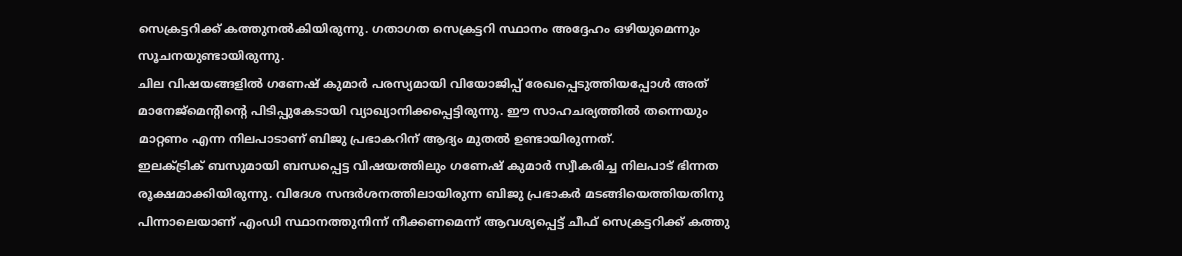സെക്രട്ടറിക്ക് കത്തുനൽകിയിരുന്നു. ഗതാഗത സെക്രട്ടറി സ്ഥാനം അദ്ദേഹം ഒഴിയുമെന്നും സൂചനയുണ്ടായിരുന്നു.
ചില വിഷയങ്ങളിൽ ഗണേഷ് കുമാർ പരസ്യമായി വിയോജിപ്പ് രേഖപ്പെടുത്തിയപ്പോൾ അത് മാനേജ്മെന്റിന്റെ പിടിപ്പുകേടായി വ്യാഖ്യാനിക്കപ്പെട്ടിരുന്നു. ഈ സാഹചര്യത്തിൽ തന്നെയും മാറ്റണം എന്ന നിലപാടാണ് ബിജു പ്രഭാകറിന് ആദ്യം മുതൽ ഉണ്ടായിരുന്നത്.
ഇലക്ട്രിക് ബസുമായി ബന്ധപ്പെട്ട വിഷയത്തിലും ഗണേഷ് കുമാർ സ്വീകരിച്ച നിലപാട് ഭിന്നത രൂക്ഷമാക്കിയിരുന്നു. വിദേശ സന്ദർശനത്തിലായിരുന്ന ബിജു പ്രഭാകർ മടങ്ങിയെത്തിയതിനു പിന്നാലെയാണ് എംഡി സ്ഥാനത്തുനിന്ന് നീക്കണമെന്ന് ആവശ്യപ്പെട്ട് ചീഫ് സെക്രട്ടറിക്ക് കത്തു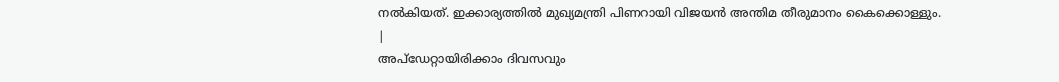നൽകിയത്. ഇക്കാര്യത്തിൽ മുഖ്യമന്ത്രി പിണറായി വിജയൻ അന്തിമ തീരുമാനം കൈക്കൊള്ളും.
|
അപ്ഡേറ്റായിരിക്കാം ദിവസവും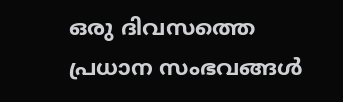ഒരു ദിവസത്തെ പ്രധാന സംഭവങ്ങൾ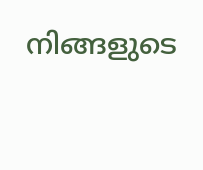നിങ്ങളുടെ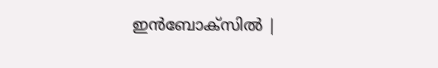ഇൻബോക്സിൽ |